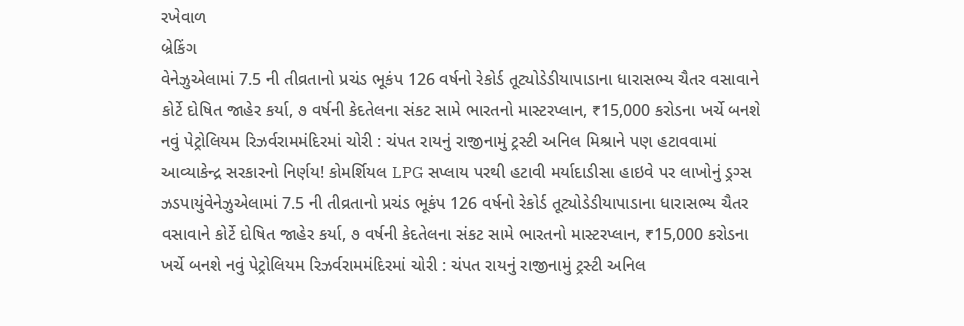રખેવાળ
બ્રેકિંગ
વેનેઝુએલામાં 7.5 ની તીવ્રતાનો પ્રચંડ ભૂકંપ 126 વર્ષનો રેકોર્ડ તૂટ્યોડેડીયાપાડાના ધારાસભ્ય ચૈતર વસાવાને કોર્ટે દોષિત જાહેર કર્યા, ૭ વર્ષની કેદતેલના સંકટ સામે ભારતનો માસ્ટરપ્લાન, ₹15,000 કરોડના ખર્ચે બનશે નવું પેટ્રોલિયમ રિઝર્વરામમંદિરમાં ચોરી : ચંપત રાયનું રાજીનામું ટ્રસ્ટી અનિલ મિશ્રાને પણ હટાવવામાં આવ્યાકેન્દ્ર સરકારનો નિર્ણય! કોમર્શિયલ LPG સપ્લાય પરથી હટાવી મર્યાદાડીસા હાઇવે પર લાખોનું ડ્રગ્સ ઝડપાયુંવેનેઝુએલામાં 7.5 ની તીવ્રતાનો પ્રચંડ ભૂકંપ 126 વર્ષનો રેકોર્ડ તૂટ્યોડેડીયાપાડાના ધારાસભ્ય ચૈતર વસાવાને કોર્ટે દોષિત જાહેર કર્યા, ૭ વર્ષની કેદતેલના સંકટ સામે ભારતનો માસ્ટરપ્લાન, ₹15,000 કરોડના ખર્ચે બનશે નવું પેટ્રોલિયમ રિઝર્વરામમંદિરમાં ચોરી : ચંપત રાયનું રાજીનામું ટ્રસ્ટી અનિલ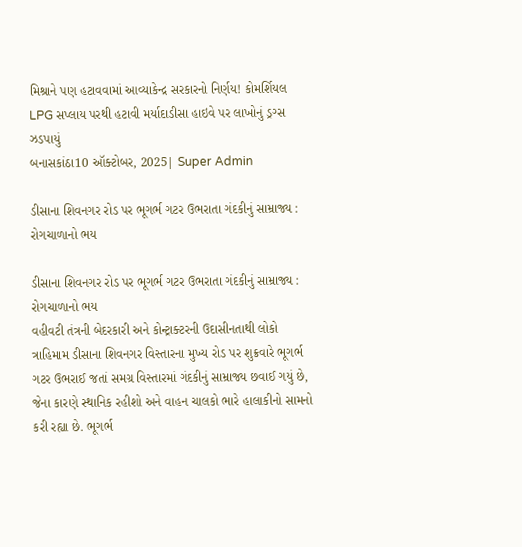મિશ્રાને પણ હટાવવામાં આવ્યાકેન્દ્ર સરકારનો નિર્ણય! કોમર્શિયલ LPG સપ્લાય પરથી હટાવી મર્યાદાડીસા હાઇવે પર લાખોનું ડ્રગ્સ ઝડપાયું
બનાસકાંઠા10 ઑક્ટોબર, 2025| Super Admin

ડીસાના શિવનગર રોડ પર ભૂગર્ભ ગટર ઉભરાતા ગંદકીનું સામ્રાજ્ય : રોગચાળાનો ભય

ડીસાના શિવનગર રોડ પર ભૂગર્ભ ગટર ઉભરાતા ગંદકીનું સામ્રાજ્ય : રોગચાળાનો ભય
વહીવટી તંત્રની બેદરકારી અને કોન્ટ્રાક્ટરની ઉદાસીનતાથી લોકો ત્રાહિમામ ડીસાના શિવનગર વિસ્તારના મુખ્ય રોડ પર શુક્રવારે ભૂગર્ભ ગટર ઉભરાઈ જતાં સમગ્ર વિસ્તારમાં ગંદકીનું સામ્રાજ્ય છવાઈ ગયું છે, જેના કારણે સ્થાનિક રહીશો અને વાહન ચાલકો ભારે હાલાકીનો સામનો કરી રહ્યા છે. ભૂગર્ભ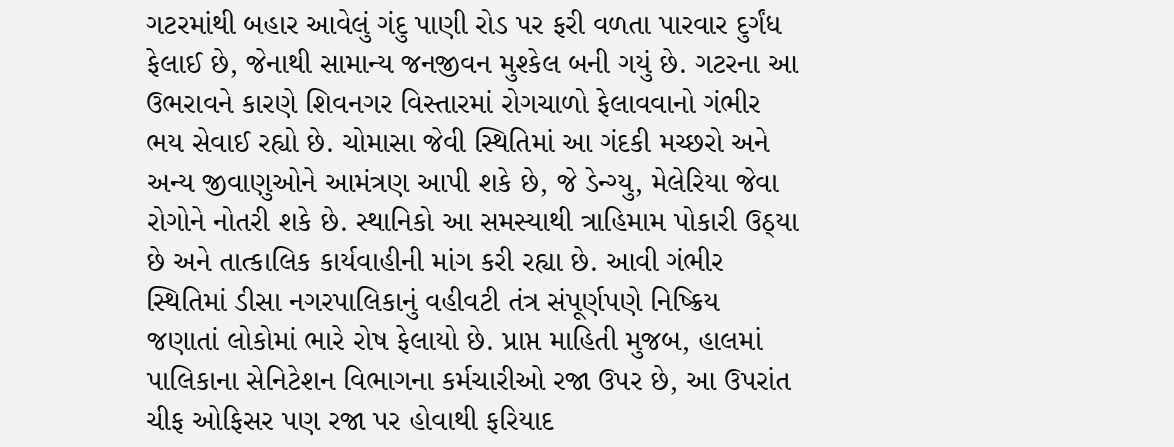ગટરમાંથી બહાર આવેલું ગંદુ પાણી રોડ પર ફરી વળતા પારવાર દુર્ગંધ ફેલાઈ છે, જેનાથી સામાન્ય જનજીવન મુશ્કેલ બની ગયું છે. ગટરના આ ઉભરાવને કારણે શિવનગર વિસ્તારમાં રોગચાળો ફેલાવવાનો ગંભીર ભય સેવાઈ રહ્યો છે. ચોમાસા જેવી સ્થિતિમાં આ ગંદકી મચ્છરો અને અન્ય જીવાણુઓને આમંત્રણ આપી શકે છે, જે ડેન્ગ્યુ, મેલેરિયા જેવા રોગોને નોતરી શકે છે. સ્થાનિકો આ સમસ્યાથી ત્રાહિમામ પોકારી ઉઠ્યા છે અને તાત્કાલિક કાર્યવાહીની માંગ કરી રહ્યા છે. આવી ગંભીર સ્થિતિમાં ડીસા નગરપાલિકાનું વહીવટી તંત્ર સંપૂર્ણપણે નિષ્ક્રિય જણાતાં લોકોમાં ભારે રોષ ફેલાયો છે. પ્રાપ્ત માહિતી મુજબ, હાલમાં પાલિકાના સેનિટેશન વિભાગના કર્મચારીઓ રજા ઉપર છે, આ ઉપરાંત ચીફ ઓફિસર પણ રજા પર હોવાથી ફરિયાદ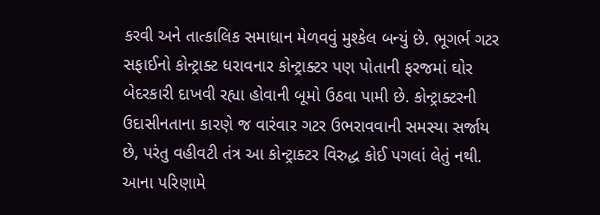કરવી અને તાત્કાલિક સમાધાન મેળવવું મુશ્કેલ બન્યું છે. ભૂગર્ભ ગટર સફાઈનો કોન્ટ્રાક્ટ ધરાવનાર કોન્ટ્રાક્ટર પણ પોતાની ફરજમાં ઘોર બેદરકારી દાખવી રહ્યા હોવાની બૂમો ઉઠવા પામી છે. કોન્ટ્રાક્ટરની ઉદાસીનતાના કારણે જ વારંવાર ગટર ઉભરાવવાની સમસ્યા સર્જાય છે, પરંતુ વહીવટી તંત્ર આ કોન્ટ્રાક્ટર વિરુદ્ધ કોઈ પગલાં લેતું નથી. આના પરિણામે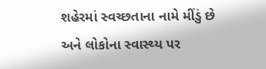શહેરમાં સ્વચ્છતાના નામે મીંડું છે અને લોકોના સ્વાસ્થ્ય પર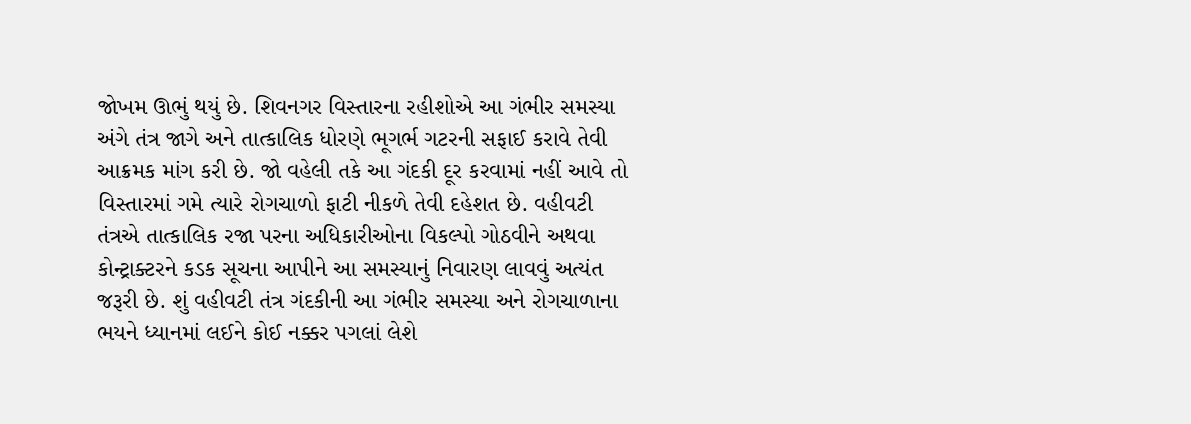જોખમ ઊભું થયું છે. શિવનગર વિસ્તારના રહીશોએ આ ગંભીર સમસ્યા અંગે તંત્ર જાગે અને તાત્કાલિક ધોરણે ભૂગર્ભ ગટરની સફાઈ કરાવે તેવી આક્રમક માંગ કરી છે. જો વહેલી તકે આ ગંદકી દૂર કરવામાં નહીં આવે તો વિસ્તારમાં ગમે ત્યારે રોગચાળો ફાટી નીકળે તેવી દહેશત છે. વહીવટી તંત્રએ તાત્કાલિક રજા પરના અધિકારીઓના વિકલ્પો ગોઠવીને અથવા કોન્ટ્રાક્ટરને કડક સૂચના આપીને આ સમસ્યાનું નિવારણ લાવવું અત્યંત જરૂરી છે. શું વહીવટી તંત્ર ગંદકીની આ ગંભીર સમસ્યા અને રોગચાળાના ભયને ધ્યાનમાં લઈને કોઈ નક્કર પગલાં લેશે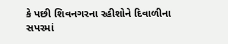કે પછી શિવનગરના રહીશોને દિવાળીના સપરમાં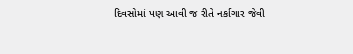દિવસોમાં પણ આવી જ રીતે નર્કાગાર જેવી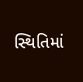સ્થિતિમાં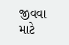જીવવા માટે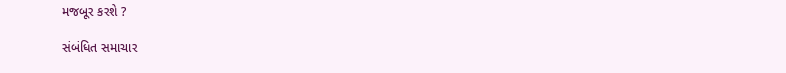મજબૂર કરશે ?

સંબંધિત સમાચાર